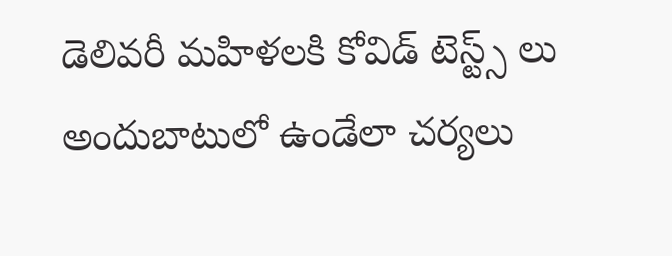డెలివరీ మహిళలకి కోవిడ్ టెస్ట్స్ లు అందుబాటులో ఉండేలా చర్యలు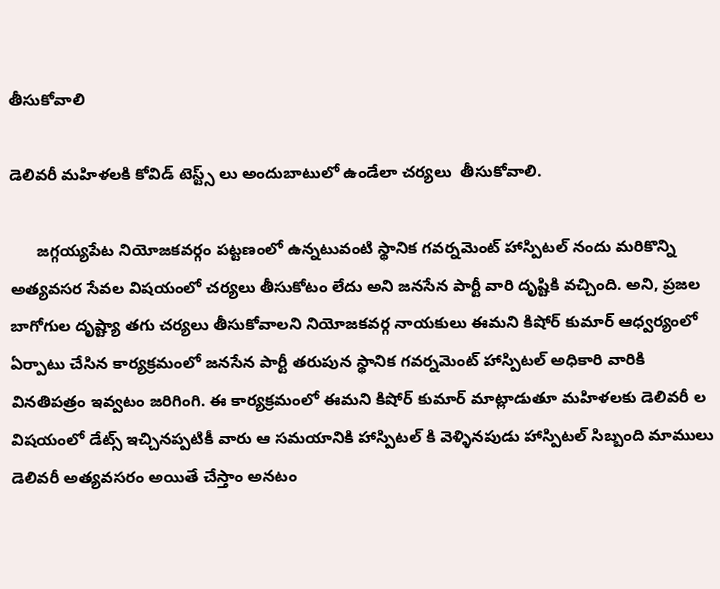తీసుకోవాలి

డెలివరీ మహిళలకి కోవిడ్ టెస్ట్స్ లు అందుబాటులో ఉండేలా చర్యలు  తీసుకోవాలి.

      జగ్గయ్యపేట నియోజకవర్గం పట్టణంలో ఉన్నటువంటి స్థానిక గవర్నమెంట్ హాస్పిటల్ నందు మరికొన్ని అత్యవసర సేవల విషయంలో చర్యలు తీసుకోటం లేదు అని జనసేన పార్టీ వారి దృష్టికి వచ్చింది. అని, ప్రజల బాగోగుల దృష్ట్యా తగు చర్యలు తీసుకోవాలని నియోజకవర్గ నాయకులు ఈమని కిషోర్ కుమార్ ఆధ్వర్యంలో ఏర్పాటు చేసిన కార్యక్రమంలో జనసేన పార్టీ తరుపున స్థానిక గవర్నమెంట్ హాస్పిటల్ అధికారి వారికి వినతిపత్రం ఇవ్వటం జరిగింగి. ఈ కార్యక్రమంలో ఈమని కిషోర్ కుమార్ మాట్లాడుతూ మహిళలకు డెలివరీ ల విషయంలో డేట్స్ ఇచ్చినప్పటికీ వారు ఆ సమయానికి హాస్పిటల్ కి వెళ్ళినపుడు హాస్పిటల్ సిబ్బంది మాములు డెలివరీ అత్యవసరం అయితే చేస్తాం అనటం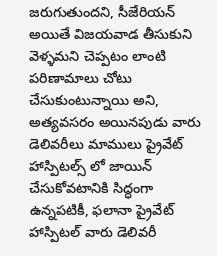జరుగుతుందని, సీజేరియన్ అయితే విజయవాడ తీసుకుని వెళ్ళమని చెప్పటం లాంటి పరిణామాలు చోటు చేసుకుంటున్నాయి అని, అత్యవసరం అయినపుడు వారు డెలివరీలు మాములు ప్రైవేట్ హాస్పిటల్స్ లో జాయిన్ చేసుకోవటానికి సిద్ధంగా ఉన్నపటికీ, ఫలానా ప్రైవేట్ హాస్పిటల్ వారు డెలివరీ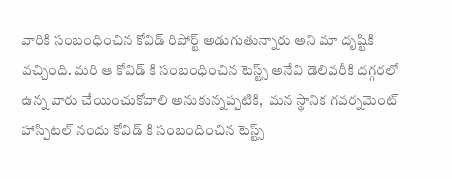వారికి సంబంధించిన కోవిడ్ రిపోర్ట్ అడుగుతున్నారు అని మా దృష్టికి వచ్చింది. మరి ఆ కోవిడ్ కి సంబంధించిన టెస్ట్స్ అనేవి డెలివరీకి దగ్గరలో ఉన్న వారు చేయించుకోవాలి అనుకున్నప్పటికి,  మన స్థానిక గవర్నమెంట్ హాస్పిటల్ నందు కోవిడ్ కి సంబందించిన టెస్ట్స్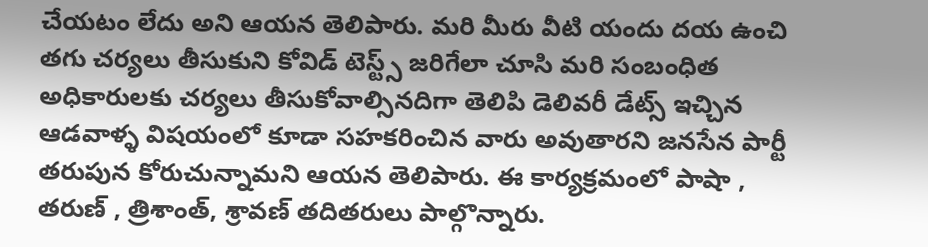చేయటం లేదు అని ఆయన తెలిపారు. మరి మీరు వీటి యందు దయ ఉంచి తగు చర్యలు తీసుకుని కోవిడ్ టెస్ట్స్ జరిగేలా చూసి మరి సంబంధిత అధికారులకు చర్యలు తీసుకోవాల్సినదిగా తెలిపి డెలివరీ డేట్స్ ఇచ్చిన ఆడవాళ్ళ విషయంలో కూడా సహకరించిన వారు అవుతారని జనసేన పార్టీ తరుపున కోరుచున్నామని ఆయన తెలిపారు. ఈ కార్యక్రమంలో పాషా , తరుణ్ , త్రిశాంత్, శ్రావణ్ తదితరులు పాల్గొన్నారు.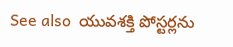See also  యువశక్తి పోస్టర్లను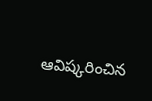ఆవిష్కరించిన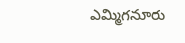ఎమ్మిగనూరు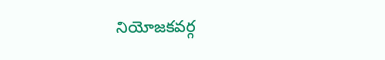నియోజకవర్గ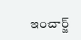ఇంచార్జ్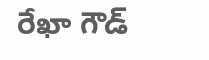రేఖా గౌడ్